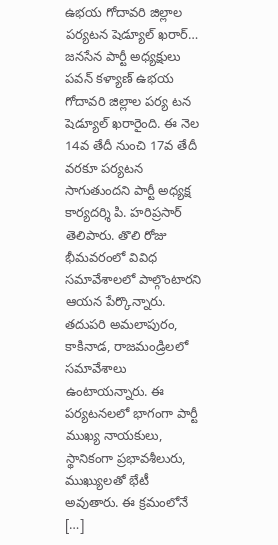ఉభయ గోదావరి జిల్లాల పర్యటన షెడ్యూల్ ఖరార్…
జనసేన పార్టీ అధ్యక్షులు పవన్ కళ్యాణ్ ఉభయ గోదావరి జిల్లాల పర్య టన షెడ్యూల్ ఖరారైంది. ఈ నెల 14వ తేదీ నుంచి 17వ తేదీ వరకూ పర్యటన సాగుతుందని పార్టీ అధ్యక్ష కార్యదర్శి పి. హరిప్రసార్ తెలిపారు. తొలి రోజు భీమవరంలో వివిధ సమావేశాలలో పాల్గొంటారని ఆయన పేర్కొన్నారు. తదుపరి అమలాపురం, కాకినాడ, రాజమండ్రిలలో సమావేశాలు ఉంటాయన్నారు. ఈ పర్యటనలలో భాగంగా పార్టీ ముఖ్య నాయకులు, స్థానికంగా ప్రభావశీలురు, ముఖ్యులతో భేటీ అవుతారు. ఈ క్రమంలోనే […]